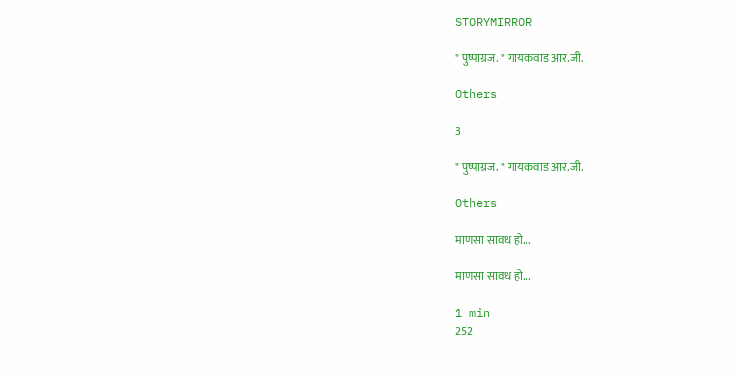STORYMIRROR

" पुष्पाग्रज. " गायकवाड आर.जी.

Others

3

" पुष्पाग्रज. " गायकवाड आर.जी.

Others

माणसा सावध हो...

माणसा सावध हो...

1 min
252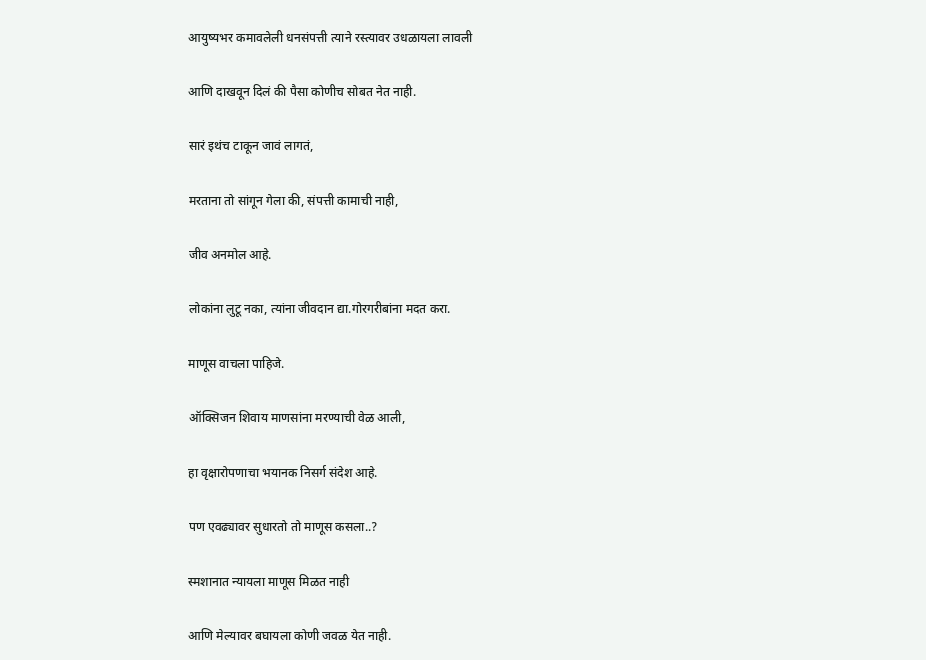आयुष्यभर कमावलेली धनसंपत्ती त्याने रस्त्यावर उधळायला लावली

आणि दाखवून दिलं की पैसा कोणीच सोबत नेत नाही.

सारं इथंच टाकून जावं लागतं,

मरताना तो सांगून गेला की, संपत्ती कामाची नाही,

जीव अनमोल आहे.

लोकांना लुटू नका, त्यांना जीवदान द्या.गोरगरीबांना मदत करा.

माणूस वाचला पाहिजे.

ऑक्सिजन शिवाय माणसांना मरण्याची वेळ आली,

हा वृक्षारोपणाचा भयानक निसर्ग संदेश आहे.

पण एवढ्यावर सुधारतो तो माणूस कसला..?

स्मशानात न्यायला माणूस मिळत नाही

आणि मेल्यावर बघायला कोणी जवळ येत नाही.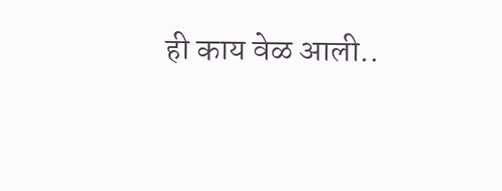ही काय वेळ आली..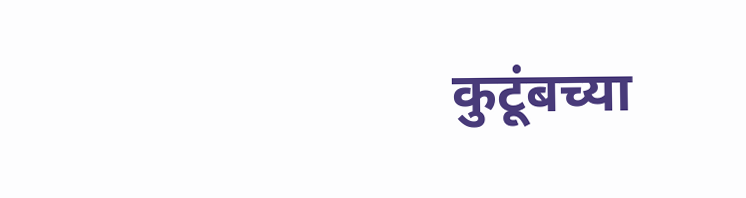कुटूंबच्या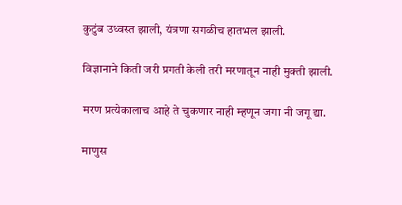कुटुंब उध्वस्त झाली, यंत्रणा सगळीच हातभल झाली.

विज्ञानाने किती जरी प्रगती केली तरी मरणातून नाही मुक्ती झाली.

मरण प्रत्येकालाच आहे ते चुकणार नाही म्हणून जगा नी जगू द्या.

माणुस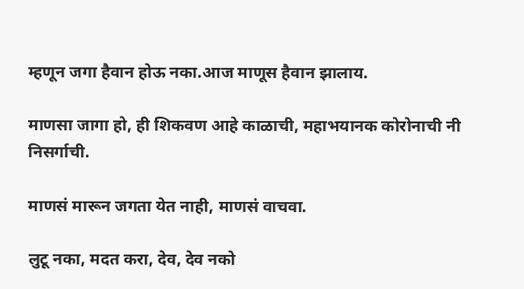म्हणून जगा हैवान होऊ नका.आज माणूस हैवान झालाय.

माणसा जागा हो, ही शिकवण आहे काळाची, महाभयानक कोरोनाची नी निसर्गाची.

माणसं मारून जगता येत नाही, माणसं वाचवा.

लुटू नका, मदत करा, देव, देव नको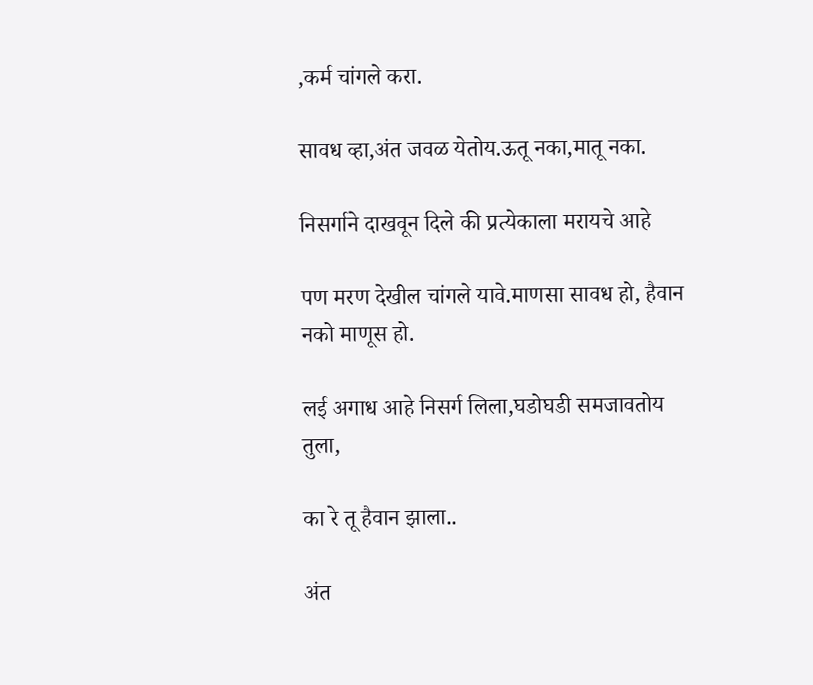,कर्म चांगले करा.

सावध व्हा,अंत जवळ येतोय.ऊतू नका,मातू नका.

निसर्गाने दाखवून दिले की प्रत्येकाला मरायचे आहे

पण मरण देखील चांगले यावे.माणसा सावध हो, हैवान नको माणूस हो.

लई अगाध आहे निसर्ग लिला,घडोघडी समजावतोय तुला,

का रे तू हैवान झाला..

अंत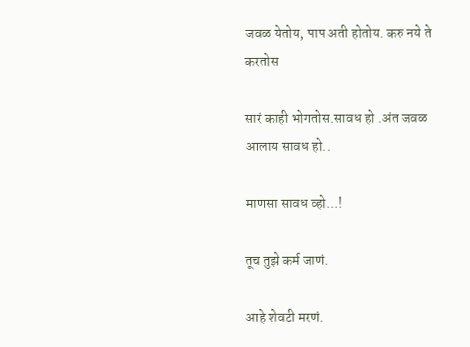जवळ येतोय, पाप अती होतोय. करु नये ते करतोस

सारं काही भोगतोस.सावध हो .अंत जवळ आलाय सावध हो..

माणसा सावध व्हो...!

तूच तुझे कर्म जाणं.

आहे शेवटी मरणं.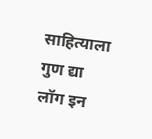साहित्याला गुण द्या
लॉग इन